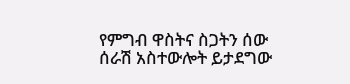የምግብ ዋስትና ስጋትን ሰው ሰራሽ አስተውሎት ይታደግው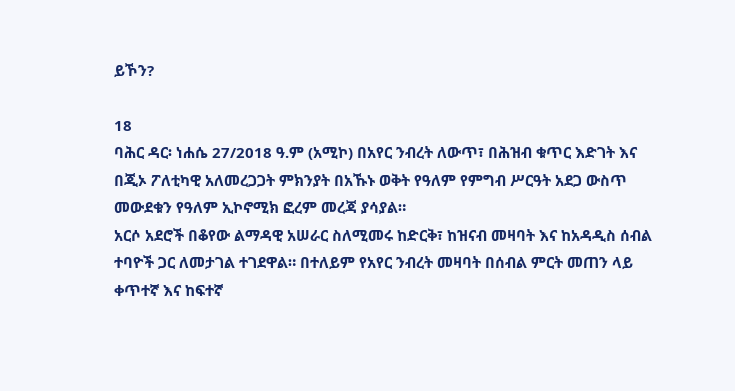ይኾን?

18
ባሕር ዳር፡ ነሐሴ 27/2018 ዓ.ም (አሚኮ) በአየር ንብረት ለውጥ፣ በሕዝብ ቁጥር እድገት እና በጂኦ ፖለቲካዊ አለመረጋጋት ምክንያት በአኹኑ ወቅት የዓለም የምግብ ሥርዓት አደጋ ውስጥ መውደቁን የዓለም ኢኮኖሚክ ፎረም መረጃ ያሳያል።
አርሶ አደሮች በቆየው ልማዳዊ አሠራር ስለሚመሩ ከድርቅ፣ ከዝናብ መዛባት እና ከአዳዲስ ሰብል ተባዮች ጋር ለመታገል ተገደዋል። በተለይም የአየር ንብረት መዛባት በሰብል ምርት መጠን ላይ ቀጥተኛ እና ከፍተኛ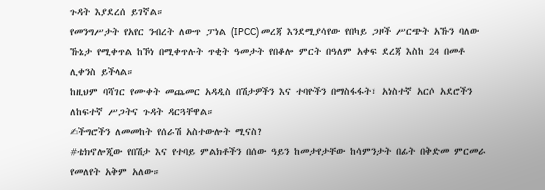ጉዳት እያደረሰ ይገኛል።
የመንግሥታት የአየር ንብረት ለውጥ ፓነል (IPCC) መረጃ እንደሚያሳየው የበካይ ጋዞች ሥርጭት አኹን ባለው ኹኔታ የሚቀጥል ከኾነ በሚቀጥሉት ጥቂት ዓመታት የበቆሎ ምርት በዓለም አቀፍ ደረጃ እስከ 24 በመቶ ሊቀንስ ይችላል።
ከዚህም ባሻገር የሙቀት መጨመር አዳዲስ በሽታዎችን እና ተባዮችን በማስፋፋት፣ አነስተኛ አርሶ አደሮችን ለከፍተኛ ሥጋትና ጉዳት ዳርጓቸዋል።
✍ችግሮችን ለመመከት የሰራሽ አስተውሎት ሚናስ?
#ቴክኖሎጂው የበሽታ እና የተባይ ምልክቶችን በሰው ዓይን ከመታየታቸው ከሳምንታት በፊት በቅድመ ምርመራ የመለየት አቅም አለው።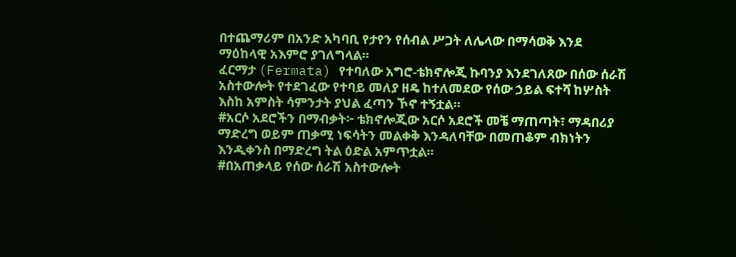በተጨማሪም በአንድ አካባቢ የታየን የሰብል ሥጋት ለሌላው በማሳወቅ እንደ ማዕከላዊ አእምሮ ያገለግላል።
ፈርማታ (Fermata) የተባለው አግሮ-ቴክኖሎጂ ኩባንያ እንደገለጸው በሰው ሰራሽ አስተውሎት የተደገፈው የተባይ መለያ ዘዴ ከተለመደው የሰው ኃይል ፍተሻ ከሦስት እስከ አምስት ሳምንታት ያህል ፈጣን ኾኖ ተኝቷል።
#አርሶ አደሮችን በማብቃት፦ ቴክኖሎጂው አርሶ አደሮች መቼ ማጠጣት፣ ማዳበሪያ ማድረግ ወይም ጠቃሚ ነፍሳትን መልቀቅ እንዳለባቸው በመጠቆም ብክነትን እንዲቀንስ በማድረግ ትል ዕድል አምጥቷል።
#በአጠቃላይ የሰው ሰራሽ አስተውሎት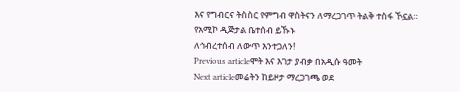እና የግብርና ትስስር የምግብ ዋስትናን ለማረጋገጥ ትልቅ ተስፋ ኾኗል።
የአሚኮ ዲጅታል ቤተሰብ ይኹኑ
ለኅብረተሰብ ለውጥ እንተጋለን!
Previous articleሞት እና እገታ ያብቃ በአዲሱ ዓመት
Next articleመሬትን ከይዞታ ማረጋገጫ ወደ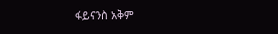ፋይናንስ አቅም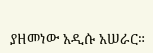ያዘመነው አዲሱ አሠራር።